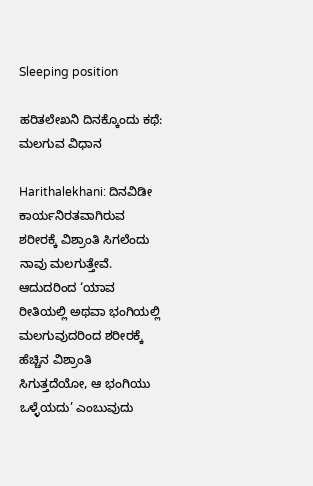Sleeping position

ಹರಿತಲೇಖನಿ ದಿನಕ್ಕೊಂದು ಕಥೆ: ಮಲಗುವ ವಿಧಾನ

Harithalekhani: ದಿನವಿಡೀ ಕಾರ್ಯನಿರತವಾಗಿರುವ ಶರೀರಕ್ಕೆ ವಿಶ್ರಾಂತಿ ಸಿಗಲೆಂದು ನಾವು ಮಲಗುತ್ತೇವೆ. ಆದುದರಿಂದ ‘ಯಾವ ರೀತಿಯಲ್ಲಿ ಅಥವಾ ಭಂಗಿಯಲ್ಲಿ ಮಲಗುವುದರಿಂದ ಶರೀರಕ್ಕೆ ಹೆಚ್ಚಿನ ವಿಶ್ರಾಂತಿ ಸಿಗುತ್ತದೆಯೋ, ಆ ಭಂಗಿಯು ಒಳ್ಳೆಯದು’ ಎಂಬುವುದು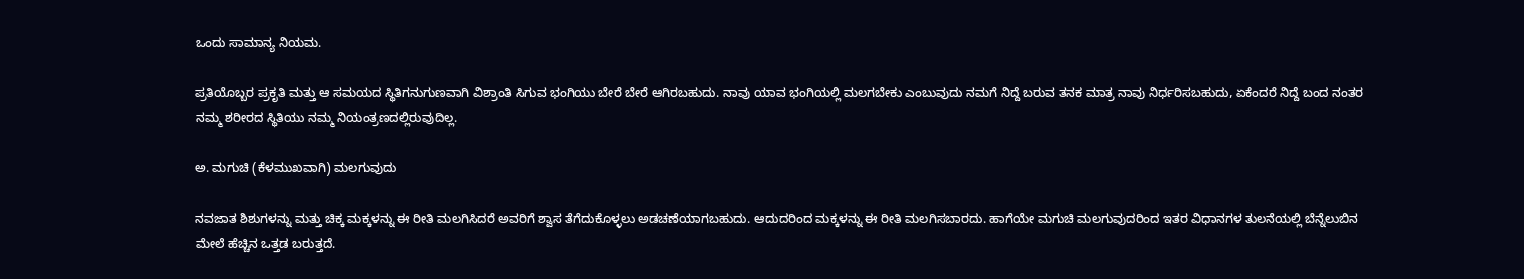ಒಂದು ಸಾಮಾನ್ಯ ನಿಯಮ.

ಪ್ರತಿಯೊಬ್ಬರ ಪ್ರಕೃತಿ ಮತ್ತು ಆ ಸಮಯದ ಸ್ಥಿತಿಗನುಗುಣವಾಗಿ ವಿಶ್ರಾಂತಿ ಸಿಗುವ ಭಂಗಿಯು ಬೇರೆ ಬೇರೆ ಆಗಿರಬಹುದು. ನಾವು ಯಾವ ಭಂಗಿಯಲ್ಲಿ ಮಲಗಬೇಕು ಎಂಬುವುದು ನಮಗೆ ನಿದ್ದೆ ಬರುವ ತನಕ ಮಾತ್ರ ನಾವು ನಿರ್ಧರಿಸಬಹುದು, ಏಕೆಂದರೆ ನಿದ್ದೆ ಬಂದ ನಂತರ ನಮ್ಮ ಶರೀರದ ಸ್ಥಿತಿಯು ನಮ್ಮ ನಿಯಂತ್ರಣದಲ್ಲಿರುವುದಿಲ್ಲ.

ಅ. ಮಗುಚಿ (ಕೆಳಮುಖವಾಗಿ) ಮಲಗುವುದು

ನವಜಾತ ಶಿಶುಗಳನ್ನು ಮತ್ತು ಚಿಕ್ಕ ಮಕ್ಕಳನ್ನು ಈ ರೀತಿ ಮಲಗಿಸಿದರೆ ಅವರಿಗೆ ಶ್ವಾಸ ತೆಗೆದುಕೊಳ್ಳಲು ಅಡಚಣೆಯಾಗಬಹುದು. ಆದುದರಿಂದ ಮಕ್ಕಳನ್ನು ಈ ರೀತಿ ಮಲಗಿಸಬಾರದು. ಹಾಗೆಯೇ ಮಗುಚಿ ಮಲಗುವುದರಿಂದ ಇತರ ವಿಧಾನಗಳ ತುಲನೆಯಲ್ಲಿ ಬೆನ್ನೆಲುಬಿನ ಮೇಲೆ ಹೆಚ್ಚಿನ ಒತ್ತಡ ಬರುತ್ತದೆ.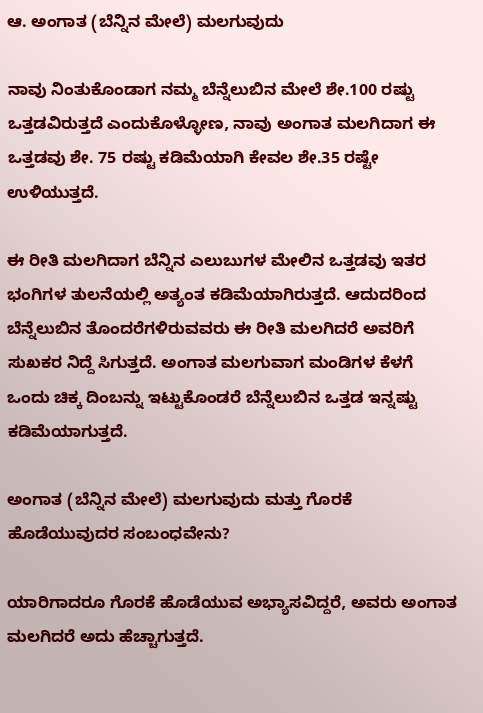ಆ. ಅಂಗಾತ (ಬೆನ್ನಿನ ಮೇಲೆ) ಮಲಗುವುದು

ನಾವು ನಿಂತುಕೊಂಡಾಗ ನಮ್ಮ ಬೆನ್ನೆಲುಬಿನ ಮೇಲೆ ಶೇ.100 ರಷ್ಟು ಒತ್ತಡವಿರುತ್ತದೆ ಎಂದುಕೊಳ್ಳೋಣ, ನಾವು ಅಂಗಾತ ಮಲಗಿದಾಗ ಈ ಒತ್ತಡವು ಶೇ. 75 ರಷ್ಟು ಕಡಿಮೆಯಾಗಿ ಕೇವಲ ಶೇ.35 ರಷ್ಟೇ ಉಳಿಯುತ್ತದೆ.

ಈ ರೀತಿ ಮಲಗಿದಾಗ ಬೆನ್ನಿನ ಎಲುಬುಗಳ ಮೇಲಿನ ಒತ್ತಡವು ಇತರ ಭಂಗಿಗಳ ತುಲನೆಯಲ್ಲಿ ಅತ್ಯಂತ ಕಡಿಮೆಯಾಗಿರುತ್ತದೆ. ಆದುದರಿಂದ ಬೆನ್ನೆಲುಬಿನ ತೊಂದರೆಗಳಿರುವವರು ಈ ರೀತಿ ಮಲಗಿದರೆ ಅವರಿಗೆ ಸುಖಕರ ನಿದ್ದೆ ಸಿಗುತ್ತದೆ. ಅಂಗಾತ ಮಲಗುವಾಗ ಮಂಡಿಗಳ ಕೆಳಗೆ ಒಂದು ಚಿಕ್ಕ ದಿಂಬನ್ನು ಇಟ್ಟುಕೊಂಡರೆ ಬೆನ್ನೆಲುಬಿನ ಒತ್ತಡ ಇನ್ನಷ್ಟು ಕಡಿಮೆಯಾಗುತ್ತದೆ.

ಅಂಗಾತ (ಬೆನ್ನಿನ ಮೇಲೆ) ಮಲಗುವುದು ಮತ್ತು ಗೊರಕೆ ಹೊಡೆಯುವುದರ ಸಂಬಂಧವೇನು?

ಯಾರಿಗಾದರೂ ಗೊರಕೆ ಹೊಡೆಯುವ ಅಭ್ಯಾಸವಿದ್ದರೆ, ಅವರು ಅಂಗಾತ ಮಲಗಿದರೆ ಅದು ಹೆಚ್ಚಾಗುತ್ತದೆ.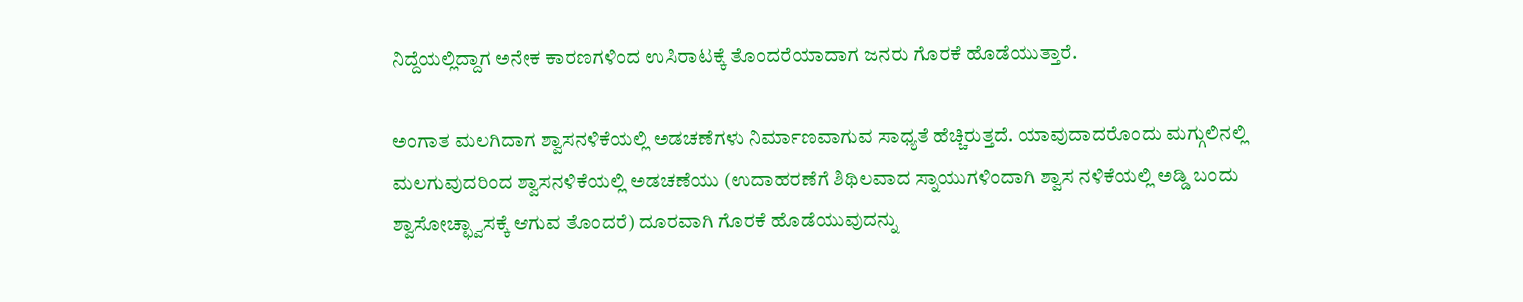ನಿದ್ದೆಯಲ್ಲಿದ್ದಾಗ ಅನೇಕ ಕಾರಣಗಳಿಂದ ಉಸಿರಾಟಕ್ಕೆ ತೊಂದರೆಯಾದಾಗ ಜನರು ಗೊರಕೆ ಹೊಡೆಯುತ್ತಾರೆ.

ಅಂಗಾತ ಮಲಗಿದಾಗ ಶ್ವಾಸನಳಿಕೆಯಲ್ಲಿ ಅಡಚಣೆಗಳು ನಿರ್ಮಾಣವಾಗುವ ಸಾಧ್ಯತೆ ಹೆಚ್ಚಿರುತ್ತದೆ. ಯಾವುದಾದರೊಂದು ಮಗ್ಗುಲಿನಲ್ಲಿ ಮಲಗುವುದರಿಂದ ಶ್ವಾಸನಳಿಕೆಯಲ್ಲಿ ಅಡಚಣೆಯು (ಉದಾಹರಣೆಗೆ ಶಿಥಿಲವಾದ ಸ್ನಾಯುಗಳಿಂದಾಗಿ ಶ್ವಾಸ ನಳಿಕೆಯಲ್ಲಿ ಅಡ್ಡಿ ಬಂದು ಶ್ವಾಸೋಚ್ಛ್ವಾಸಕ್ಕೆ ಆಗುವ ತೊಂದರೆ) ದೂರವಾಗಿ ಗೊರಕೆ ಹೊಡೆಯುವುದನ್ನು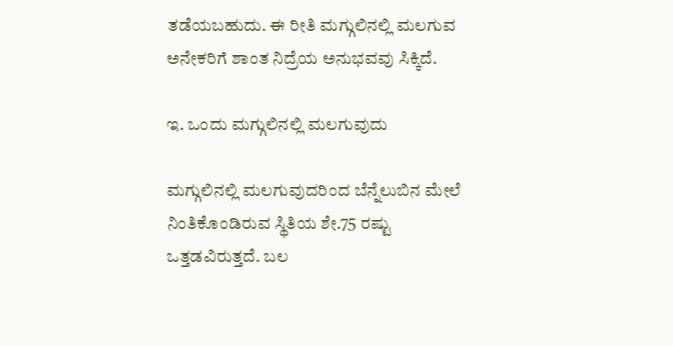ತಡೆಯಬಹುದು. ಈ ರೀತಿ ಮಗ್ಗುಲಿನಲ್ಲಿ ಮಲಗುವ ಅನೇಕರಿಗೆ ಶಾಂತ ನಿದ್ರೆಯ ಅನುಭವವು ಸಿಕ್ಕಿದೆ.

ಇ. ಒಂದು ಮಗ್ಗುಲಿನಲ್ಲಿ ಮಲಗುವುದು

ಮಗ್ಗುಲಿನಲ್ಲಿ ಮಲಗುವುದರಿಂದ ಬೆನ್ನೆಲುಬಿನ ಮೇಲೆ ನಿಂತಿಕೊಂಡಿರುವ ಸ್ಥಿತಿಯ ಶೇ.75 ರಷ್ಟು ಒತ್ತಡವಿರುತ್ತದೆ. ಬಲ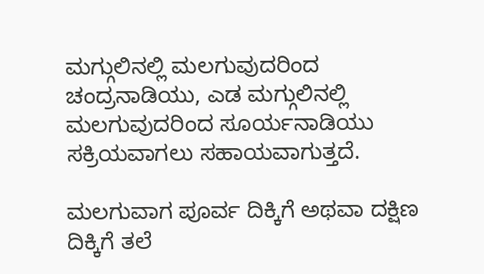ಮಗ್ಗುಲಿನಲ್ಲಿ ಮಲಗುವುದರಿಂದ ಚಂದ್ರನಾಡಿಯು, ಎಡ ಮಗ್ಗುಲಿನಲ್ಲಿ ಮಲಗುವುದರಿಂದ ಸೂರ್ಯನಾಡಿಯು ಸಕ್ರಿಯವಾಗಲು ಸಹಾಯವಾಗುತ್ತದೆ.

ಮಲಗುವಾಗ ಪೂರ್ವ ದಿಕ್ಕಿಗೆ ಅಥವಾ ದಕ್ಷಿಣ ದಿಕ್ಕಿಗೆ ತಲೆ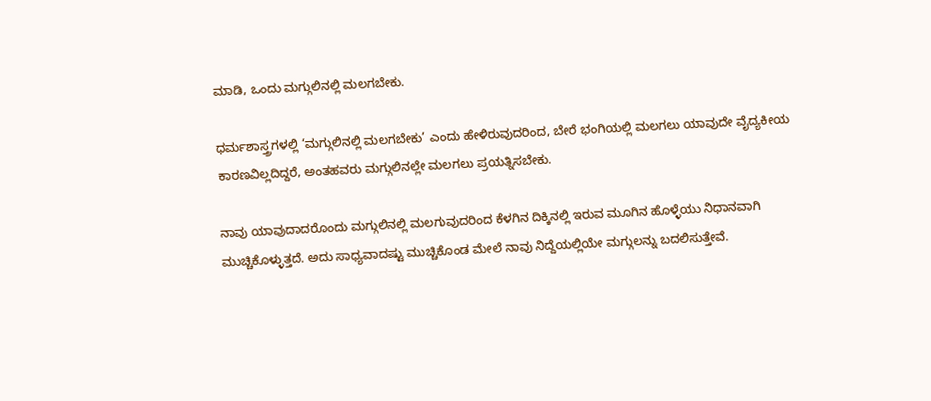ಮಾಡಿ, ಒಂದು ಮಗ್ಗುಲಿನಲ್ಲಿ ಮಲಗಬೇಕು.

ಧರ್ಮಶಾಸ್ತ್ರಗಳಲ್ಲಿ ‘ಮಗ್ಗುಲಿನಲ್ಲಿ ಮಲಗಬೇಕು’ ಎಂದು ಹೇಳಿರುವುದರಿಂದ, ಬೇರೆ ಭಂಗಿಯಲ್ಲಿ ಮಲಗಲು ಯಾವುದೇ ವೈದ್ಯಕೀಯ ಕಾರಣವಿಲ್ಲದಿದ್ದರೆ, ಅಂತಹವರು ಮಗ್ಗುಲಿನಲ್ಲೇ ಮಲಗಲು ಪ್ರಯತ್ನಿಸಬೇಕು.

ನಾವು ಯಾವುದಾದರೊಂದು ಮಗ್ಗುಲಿನಲ್ಲಿ ಮಲಗುವುದರಿಂದ ಕೆಳಗಿನ ದಿಕ್ಕಿನಲ್ಲಿ ಇರುವ ಮೂಗಿನ ಹೊಳ್ಳೆಯು ನಿಧಾನವಾಗಿ ಮುಚ್ಚಿಕೊಳ್ಳುತ್ತದೆ. ಅದು ಸಾಧ್ಯವಾದಷ್ಟು ಮುಚ್ಚಿಕೊಂಡ ಮೇಲೆ ನಾವು ನಿದ್ದೆಯಲ್ಲಿಯೇ ಮಗ್ಗುಲನ್ನು ಬದಲಿಸುತ್ತೇವೆ.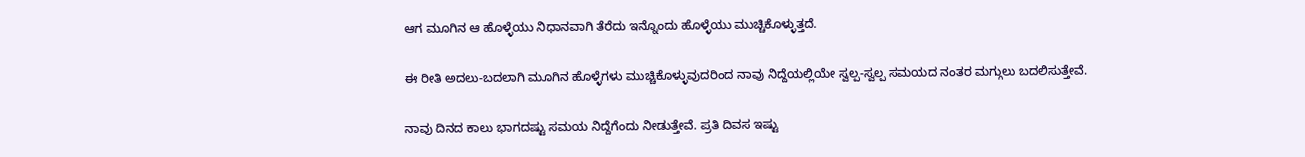ಆಗ ಮೂಗಿನ ಆ ಹೊಳ್ಳೆಯು ನಿಧಾನವಾಗಿ ತೆರೆದು ಇನ್ನೊಂದು ಹೊಳ್ಳೆಯು ಮುಚ್ಚಿಕೊಳ್ಳುತ್ತದೆ.

ಈ ರೀತಿ ಅದಲು-ಬದಲಾಗಿ ಮೂಗಿನ ಹೊಳ್ಳೆಗಳು ಮುಚ್ಚಿಕೊಳ್ಳುವುದರಿಂದ ನಾವು ನಿದ್ದೆಯಲ್ಲಿಯೇ ಸ್ವಲ್ಪ-ಸ್ವಲ್ಪ ಸಮಯದ ನಂತರ ಮಗ್ಗುಲು ಬದಲಿಸುತ್ತೇವೆ.

ನಾವು ದಿನದ ಕಾಲು ಭಾಗದಷ್ಟು ಸಮಯ ನಿದ್ದೆಗೆಂದು ನೀಡುತ್ತೇವೆ. ಪ್ರತಿ ದಿವಸ ಇಷ್ಟು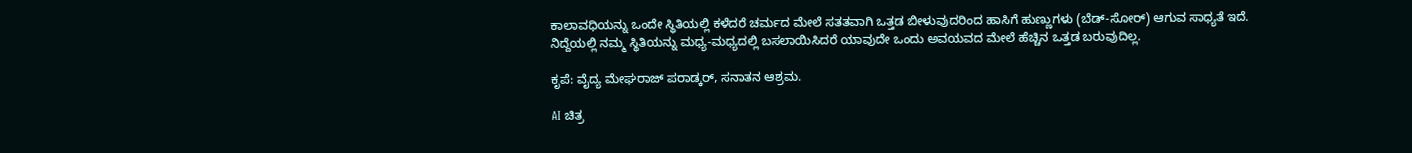ಕಾಲಾವಧಿಯನ್ನು ಒಂದೇ ಸ್ಥಿತಿಯಲ್ಲಿ ಕಳೆದರೆ ಚರ್ಮದ ಮೇಲೆ ಸತತವಾಗಿ ಒತ್ತಡ ಬೀಳುವುದರಿಂದ ಹಾಸಿಗೆ ಹುಣ್ಣುಗಳು (ಬೆಡ್-ಸೋರ್) ಆಗುವ ಸಾಧ್ಯತೆ ಇದೆ. ನಿದ್ದೆಯಲ್ಲಿ ನಮ್ಮ ಸ್ಥಿತಿಯನ್ನು ಮಧ್ಯ-ಮಧ್ಯದಲ್ಲಿ ಬಸಲಾಯಿಸಿದರೆ ಯಾವುದೇ ಒಂದು ಅವಯವದ ಮೇಲೆ ಹೆಚ್ಚಿನ ಒತ್ತಡ ಬರುವುದಿಲ್ಲ.

ಕೃಪೆ: ವೈದ್ಯ ಮೇಘರಾಜ್ ಪರಾಡ್ಕರ್, ಸನಾತನ ಆಶ್ರಮ.

AI ಚಿತ್ರ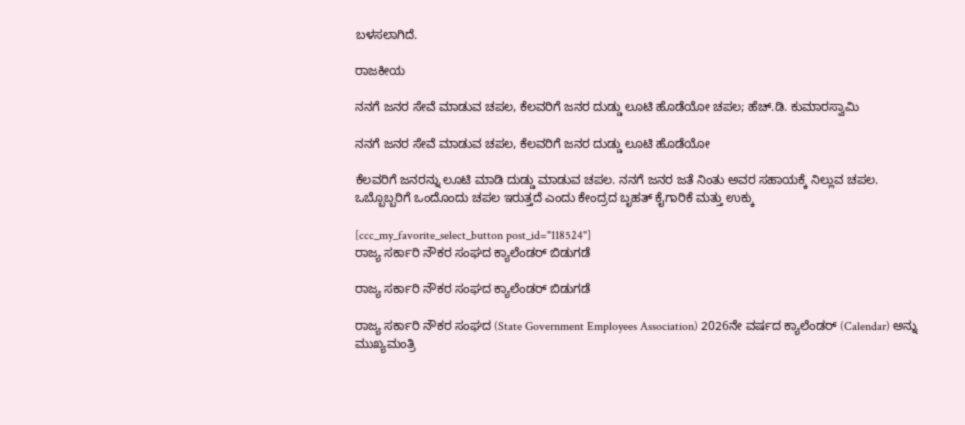ಬಳಸಲಾಗಿದೆ.

ರಾಜಕೀಯ

ನನಗೆ ಜನರ ಸೇವೆ ಮಾಡುವ ಚಪಲ, ಕೆಲವರಿಗೆ ಜನರ ದುಡ್ಡು ಲೂಟಿ ಹೊಡೆಯೋ ಚಪಲ; ಹೆಚ್.ಡಿ. ಕುಮಾರಸ್ವಾಮಿ

ನನಗೆ ಜನರ ಸೇವೆ ಮಾಡುವ ಚಪಲ, ಕೆಲವರಿಗೆ ಜನರ ದುಡ್ಡು ಲೂಟಿ ಹೊಡೆಯೋ

ಕೆಲವರಿಗೆ ಜನರನ್ನು ಲೂಟಿ ಮಾಡಿ ದುಡ್ಡು ಮಾಡುವ ಚಪಲ. ನನಗೆ ಜನರ ಜತೆ ನಿಂತು ಅವರ ಸಹಾಯಕ್ಕೆ ನಿಲ್ಲುವ ಚಪಲ. ಒಬ್ಬೊಬ್ಬರಿಗೆ ಒಂದೊಂದು ಚಪಲ ಇರುತ್ತದೆ ಎಂದು ಕೇಂದ್ರದ ಬೃಹತ್ ಕೈಗಾರಿಕೆ ಮತ್ತು ಉಕ್ಕು

[ccc_my_favorite_select_button post_id="118524"]
ರಾಜ್ಯ ಸರ್ಕಾರಿ ನೌಕರ ಸಂಘದ ಕ್ಯಾಲೆಂಡರ್ ಬಿಡುಗಡೆ

ರಾಜ್ಯ ಸರ್ಕಾರಿ ನೌಕರ ಸಂಘದ ಕ್ಯಾಲೆಂಡರ್ ಬಿಡುಗಡೆ

ರಾಜ್ಯ ಸರ್ಕಾರಿ ನೌಕರ ಸಂಘದ (State Government Employees Association) 2026ನೇ ವರ್ಷದ ಕ್ಯಾಲೆಂಡರ್ (Calendar) ಅನ್ನು ಮುಖ್ಯಮಂತ್ರಿ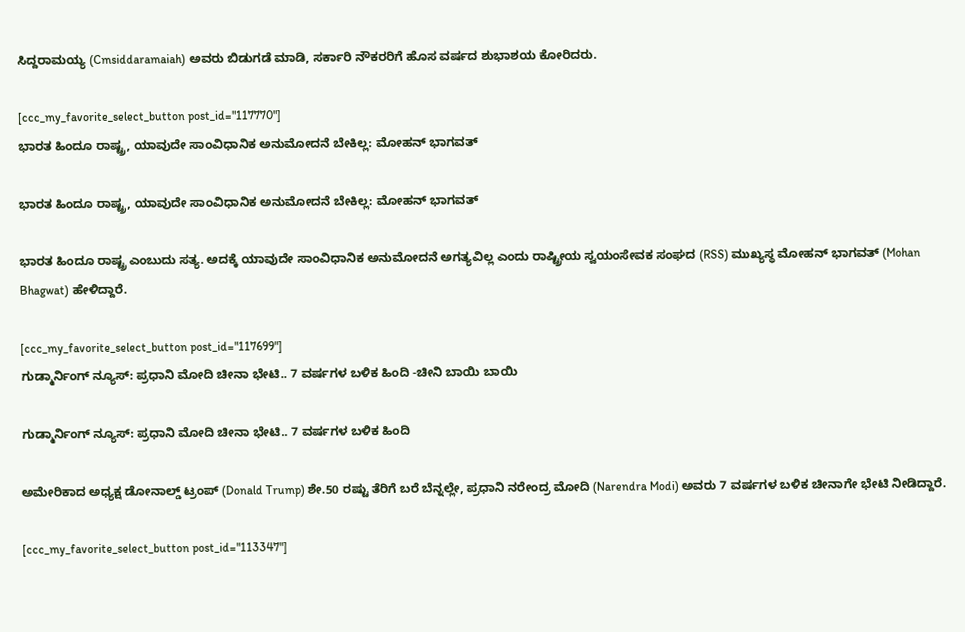ಸಿದ್ದರಾಮಯ್ಯ (Cmsiddaramaiah) ಅವರು ಬಿಡುಗಡೆ ಮಾಡಿ, ಸರ್ಕಾರಿ ನೌಕರರಿಗೆ ಹೊಸ ವರ್ಷದ ಶುಭಾಶಯ ಕೋರಿದರು.

[ccc_my_favorite_select_button post_id="117770"]
ಭಾರತ ಹಿಂದೂ ರಾಷ್ಟ್ರ, ಯಾವುದೇ ಸಾಂವಿಧಾನಿಕ ಅನುಮೋದನೆ ಬೇಕಿಲ್ಲ: ಮೋಹನ್ ಭಾಗವತ್

ಭಾರತ ಹಿಂದೂ ರಾಷ್ಟ್ರ, ಯಾವುದೇ ಸಾಂವಿಧಾನಿಕ ಅನುಮೋದನೆ ಬೇಕಿಲ್ಲ: ಮೋಹನ್ ಭಾಗವತ್

ಭಾರತ ಹಿಂದೂ ರಾಷ್ಟ್ರ ಎಂಬುದು ಸತ್ಯ. ಅದಕ್ಕೆ ಯಾವುದೇ ಸಾಂವಿಧಾನಿಕ ಅನುಮೋದನೆ ಅಗತ್ಯವಿಲ್ಲ ಎಂದು ರಾಷ್ಟ್ರೀಯ ಸ್ವಯಂಸೇವಕ ಸಂಘದ (RSS) ಮುಖ್ಯಸ್ಥ ಮೋಹನ್ ಭಾಗವತ್ (Mohan Bhagwat) ಹೇಳಿದ್ದಾರೆ.

[ccc_my_favorite_select_button post_id="117699"]
ಗುಡ್ಮಾರ್ನಿಂಗ್ ನ್ಯೂಸ್: ಪ್ರಧಾನಿ ಮೋದಿ ಚೀನಾ ಭೇಟಿ.. 7 ವರ್ಷಗಳ ಬಳಿಕ ಹಿಂದಿ -ಚೀನಿ ಬಾಯಿ ಬಾಯಿ

ಗುಡ್ಮಾರ್ನಿಂಗ್ ನ್ಯೂಸ್: ಪ್ರಧಾನಿ ಮೋದಿ ಚೀನಾ ಭೇಟಿ.. 7 ವರ್ಷಗಳ ಬಳಿಕ ಹಿಂದಿ

ಅಮೇರಿಕಾದ ಅಧ್ಯಕ್ಷ ಡೋನಾಲ್ಡ್ ಟ್ರಂಪ್ (Donald Trump) ಶೇ.50 ರಷ್ಟು ತೆರಿಗೆ ಬರೆ ಬೆನ್ನಲ್ಲೇ, ಪ್ರಧಾನಿ ನರೇಂದ್ರ ಮೋದಿ (Narendra Modi) ಅವರು 7 ವರ್ಷಗಳ ಬಳಿಕ ಚೀನಾಗೇ ಭೇಟಿ ನೀಡಿದ್ದಾರೆ.

[ccc_my_favorite_select_button post_id="113347"]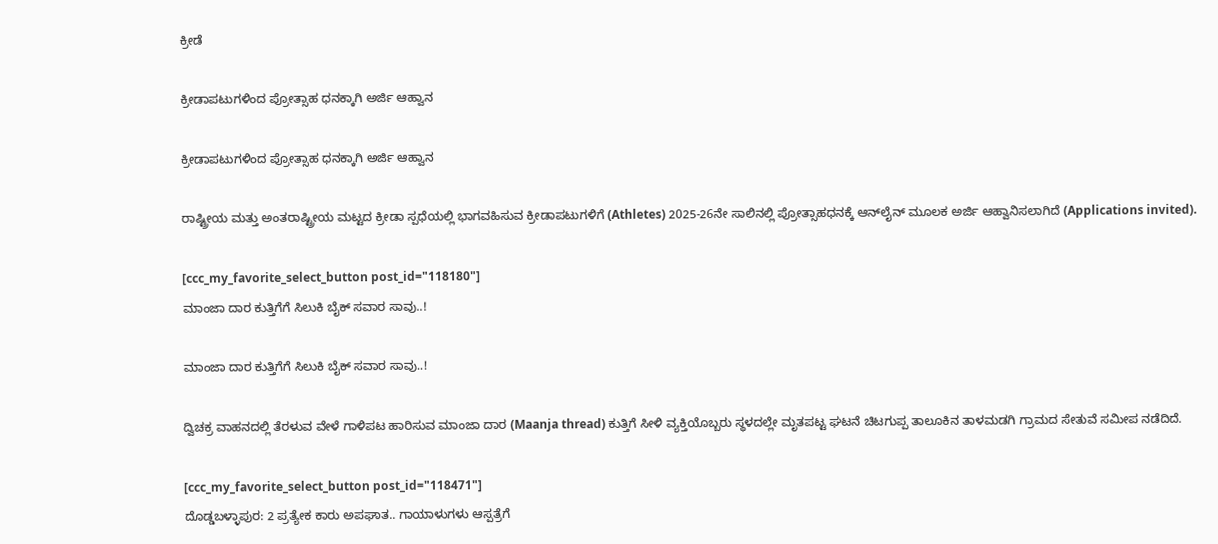ಕ್ರೀಡೆ

ಕ್ರೀಡಾಪಟುಗಳಿಂದ ಪ್ರೋತ್ಸಾಹ ಧನಕ್ಕಾಗಿ ಅರ್ಜಿ ಆಹ್ವಾನ

ಕ್ರೀಡಾಪಟುಗಳಿಂದ ಪ್ರೋತ್ಸಾಹ ಧನಕ್ಕಾಗಿ ಅರ್ಜಿ ಆಹ್ವಾನ

ರಾಷ್ಟ್ರೀಯ ಮತ್ತು ಅಂತರಾಷ್ಟ್ರೀಯ ಮಟ್ಟದ ಕ್ರೀಡಾ ಸ್ಪಧೆಯಲ್ಲಿ ಭಾಗವಹಿಸುವ ಕ್ರೀಡಾಪಟುಗಳಿಗೆ (Athletes) 2025-26ನೇ ಸಾಲಿನಲ್ಲಿ ಪ್ರೋತ್ಸಾಹಧನಕ್ಕೆ ಆನ್‌ಲೈನ್ ಮೂಲಕ ಅರ್ಜಿ ಆಹ್ವಾನಿಸಲಾಗಿದೆ (Applications invited).

[ccc_my_favorite_select_button post_id="118180"]
ಮಾಂಜಾ ದಾರ ಕುತ್ತಿಗೆಗೆ ಸಿಲುಕಿ ಬೈಕ್ ಸವಾರ ಸಾವು..!

ಮಾಂಜಾ ದಾರ ಕುತ್ತಿಗೆಗೆ ಸಿಲುಕಿ ಬೈಕ್ ಸವಾರ ಸಾವು..!

ದ್ವಿಚಕ್ರ ವಾಹನದಲ್ಲಿ ತೆರಳುವ ವೇಳೆ ಗಾಳಿಪಟ ಹಾರಿಸುವ ಮಾಂಜಾ ದಾರ (Maanja thread) ಕುತ್ತಿಗೆ ಸೀಳಿ ವ್ಯಕ್ತಿಯೊಬ್ಬರು ಸ್ಥಳದಲ್ಲೇ ಮೃತಪಟ್ಟ ಘಟನೆ ಚಿಟಗುಪ್ಪ ತಾಲೂಕಿನ ತಾಳಮಡಗಿ ಗ್ರಾಮದ ಸೇತುವೆ ಸಮೀಪ ನಡೆದಿದೆ.

[ccc_my_favorite_select_button post_id="118471"]
ದೊಡ್ಡಬಳ್ಳಾಪುರ: 2 ಪ್ರತ್ಯೇಕ ಕಾರು ಅಪಘಾತ.. ಗಾಯಾಳುಗಳು ಆಸ್ಪತ್ರೆಗೆ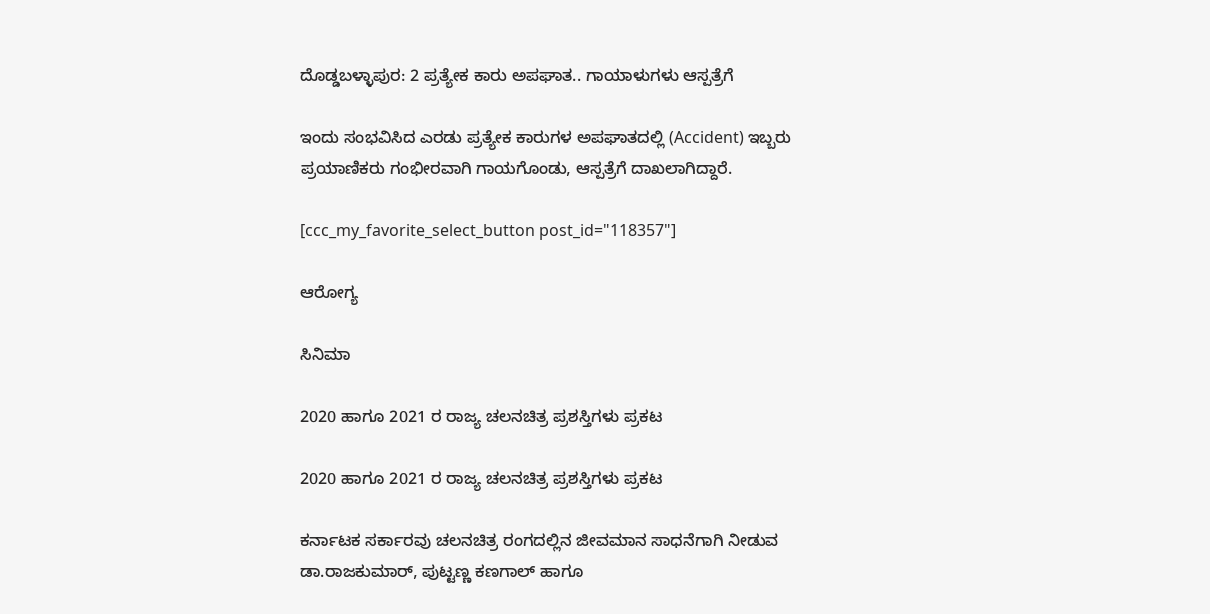ದೊಡ್ಡಬಳ್ಳಾಪುರ: 2 ಪ್ರತ್ಯೇಕ ಕಾರು ಅಪಘಾತ.. ಗಾಯಾಳುಗಳು ಆಸ್ಪತ್ರೆಗೆ

ಇಂದು ಸಂಭವಿಸಿದ ಎರಡು ಪ್ರತ್ಯೇಕ ಕಾರುಗಳ ಅಪಘಾತದಲ್ಲಿ (Accident) ಇಬ್ಬರು ಪ್ರಯಾಣಿಕರು ಗಂಭೀರವಾಗಿ ಗಾಯಗೊಂಡು, ಆಸ್ಪತ್ರೆಗೆ ದಾಖಲಾಗಿದ್ದಾರೆ.

[ccc_my_favorite_select_button post_id="118357"]

ಆರೋಗ್ಯ

ಸಿನಿಮಾ

2020 ಹಾಗೂ 2021 ರ ರಾಜ್ಯ ಚಲನಚಿತ್ರ ಪ್ರಶಸ್ತಿಗಳು ಪ್ರಕಟ

2020 ಹಾಗೂ 2021 ರ ರಾಜ್ಯ ಚಲನಚಿತ್ರ ಪ್ರಶಸ್ತಿಗಳು ಪ್ರಕಟ

ಕರ್ನಾಟಕ ಸರ್ಕಾರವು ಚಲನಚಿತ್ರ ರಂಗದಲ್ಲಿನ ಜೀವಮಾನ ಸಾಧನೆಗಾಗಿ ನೀಡುವ ಡಾ.ರಾಜಕುಮಾರ್, ಪುಟ್ಟಣ್ಣ ಕಣಗಾಲ್ ಹಾಗೂ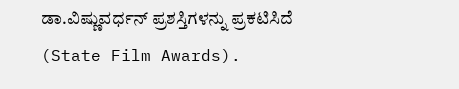ಡಾ.ವಿಷ್ಣುವರ್ಧನ್ ಪ್ರಶಸ್ತಿಗಳನ್ನು ಪ್ರಕಟಿಸಿದೆ (State Film Awards).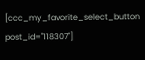[ccc_my_favorite_select_button post_id="118307"]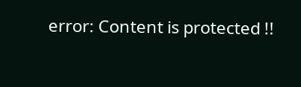error: Content is protected !!